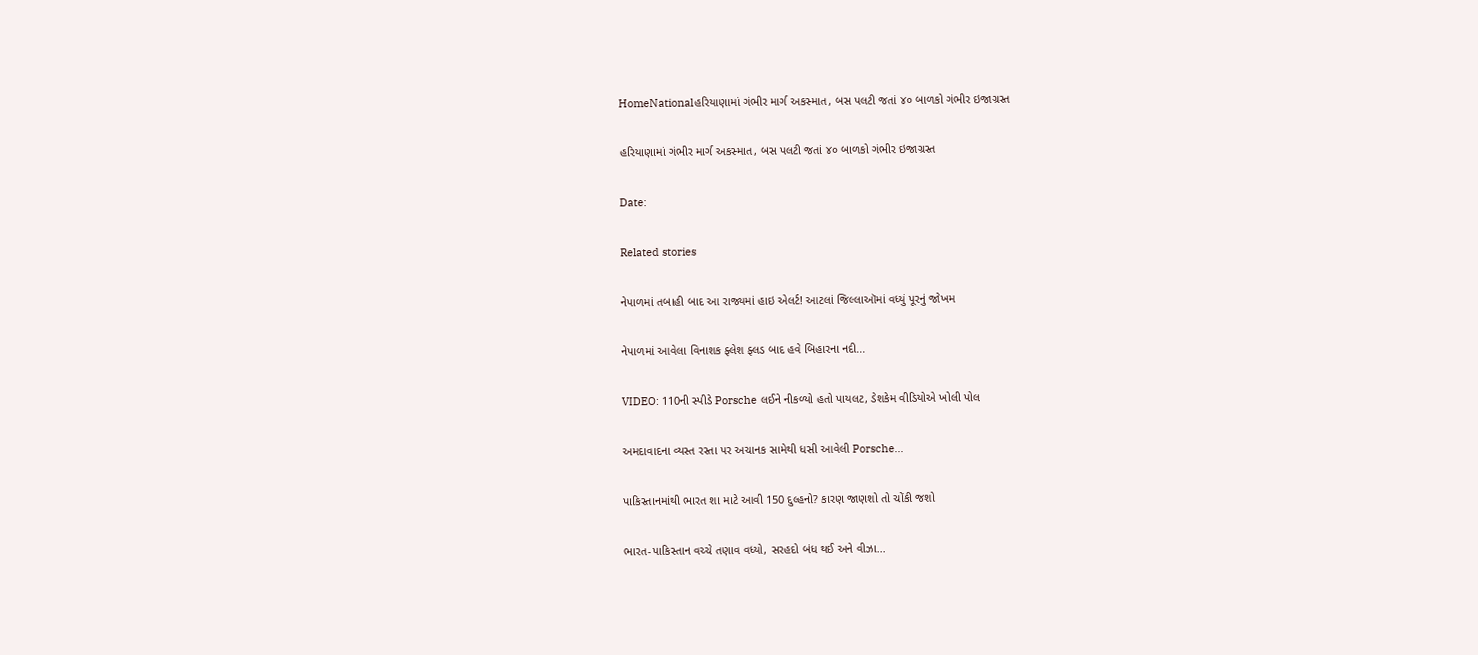HomeNationalહરિયાણામાં ગંભીર માર્ગ અકસ્માત, બસ પલટી જતાં ૪૦ બાળકો ગંભીર ઇજાગ્રસ્ત

હરિયાણામાં ગંભીર માર્ગ અકસ્માત, બસ પલટી જતાં ૪૦ બાળકો ગંભીર ઇજાગ્રસ્ત

Date:

Related stories

નેપાળમાં તબાહી બાદ આ રાજ્યમાં હાઇ એલર્ટ! આટલાં જિલ્લાઑમાં વધ્યું પૂરનું જોખમ

નેપાળમાં આવેલા વિનાશક ફ્લેશ ફ્લડ બાદ હવે બિહારના નદી...

VIDEO: 110ની સ્પીડે Porsche લઈને નીકળ્યો હતો પાયલટ, ડેશકેમ વીડિયોએ ખોલી પોલ

અમદાવાદના વ્યસ્ત રસ્તા પર અચાનક સામેથી ધસી આવેલી Porsche...

પાકિસ્તાનમાંથી ભારત શા માટે આવી 150 દુલ્હનો? કારણ જાણશો તો ચોંકી જશો

ભારત-પાકિસ્તાન વચ્ચે તણાવ વધ્યો, સરહદો બંધ થઈ અને વીઝા...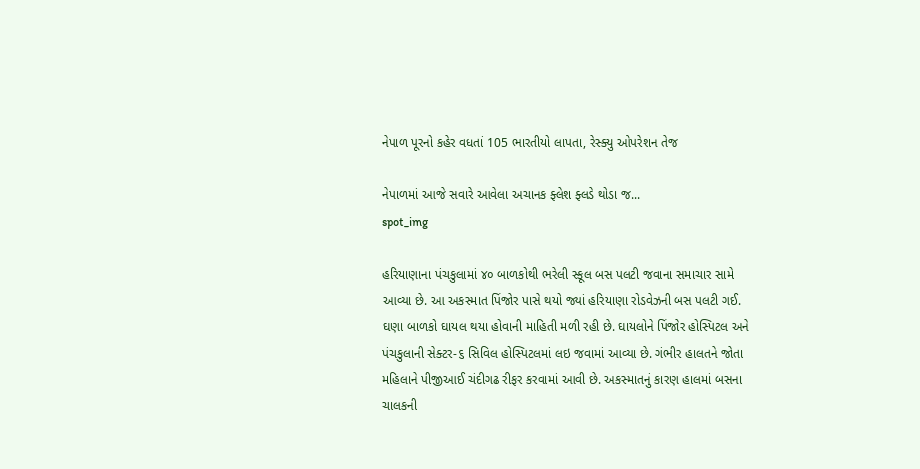નેપાળ પૂરનો કહેર વધતાં 105 ભારતીયો લાપતા, રેસ્ક્યુ ઓપરેશન તેજ

નેપાળમાં આજે સવારે આવેલા અચાનક ફ્લેશ ફ્લડે થોડા જ...
spot_img

હરિયાણાના પંચકુલામાં ૪૦ બાળકોથી ભરેલી સ્કૂલ બસ પલટી જવાના સમાચાર સામે આવ્યા છે. આ અકસ્માત પિંજોર પાસે થયો જ્યાં હરિયાણા રોડવેઝની બસ પલટી ગઈ. ઘણા બાળકો ઘાયલ થયા હોવાની માહિતી મળી રહી છે. ઘાયલોને પિંજોર હોસ્પિટલ અને પંચકુલાની સેક્ટર-૬ સિવિલ હોસ્પિટલમાં લઇ જવામાં આવ્યા છે. ગંભીર હાલતને જોતા મહિલાને પીજીઆઈ ચંદીગઢ રીફર કરવામાં આવી છે. અકસ્માતનું કારણ હાલમાં બસના ચાલકની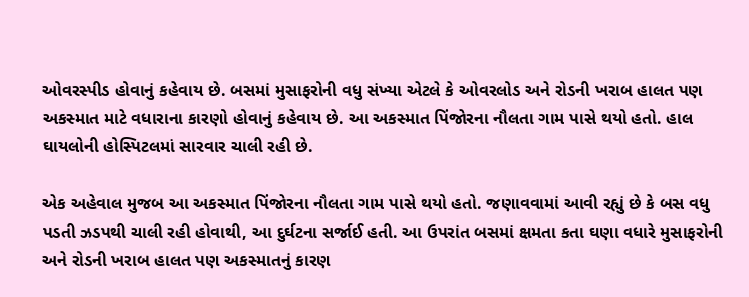ઓવરસ્પીડ હોવાનું કહેવાય છે. બસમાં મુસાફરોની વધુ સંખ્યા એટલે કે ઓવરલોડ અને રોડની ખરાબ હાલત પણ અકસ્માત માટે વધારાના કારણો હોવાનું કહેવાય છે. આ અકસ્માત પિંજોરના નૌલતા ગામ પાસે થયો હતો. હાલ ઘાયલોની હોસ્પિટલમાં સારવાર ચાલી રહી છે.

એક અહેવાલ મુજબ આ અકસ્માત પિંજોરના નૌલતા ગામ પાસે થયો હતો. જણાવવામાં આવી રહ્યું છે કે બસ વધુ પડતી ઝડપથી ચાલી રહી હોવાથી, આ દુર્ઘટના સર્જાઈ હતી. આ ઉપરાંત બસમાં ક્ષમતા કતા ઘણા વધારે મુસાફરોની અને રોડની ખરાબ હાલત પણ અકસ્માતનું કારણ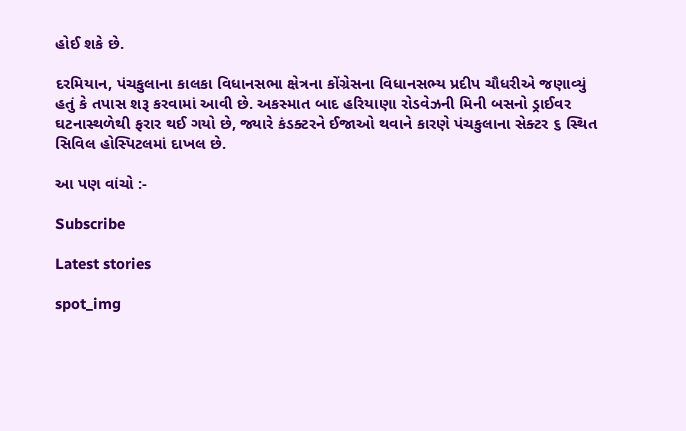હોઈ શકે છે.

દરમિયાન, પંચકુલાના કાલકા વિધાનસભા ક્ષેત્રના કોંગ્રેસના વિધાનસભ્ય પ્રદીપ ચૌધરીએ જણાવ્યું હતું કે તપાસ શરૂ કરવામાં આવી છે. અકસ્માત બાદ હરિયાણા રોડવેઝની મિની બસનો ડ્રાઈવર ઘટનાસ્થળેથી ફરાર થઈ ગયો છે, જ્યારે કંડક્ટરને ઈજાઓ થવાને કારણે પંચકુલાના સેક્ટર ૬ સ્થિત સિવિલ હોસ્પિટલમાં દાખલ છે.

આ પણ વાંચો :-

Subscribe

Latest stories

spot_img